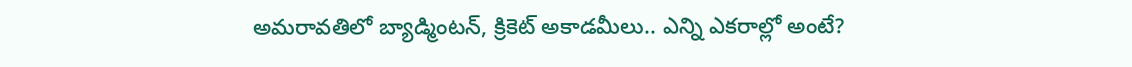అమరావతిలో బ్యాడ్మింటన్, క్రికెట్ అకాడమీలు.. ఎన్ని ఎకరాల్లో అంటే?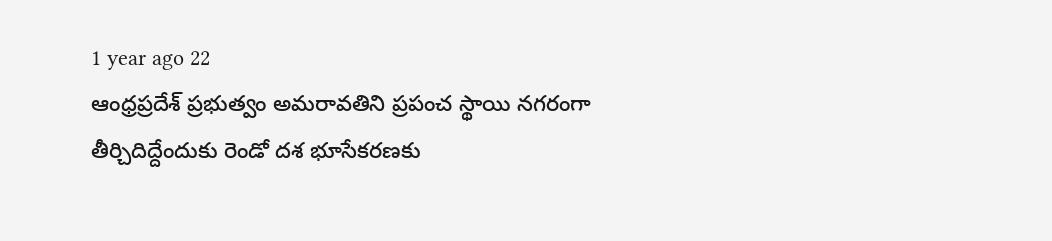1 year ago 22
ఆంధ్రప్రదేశ్ ప్రభుత్వం అమరావతిని ప్రపంచ స్థాయి నగరంగా తీర్చిదిద్దేందుకు రెండో దశ భూసేకరణకు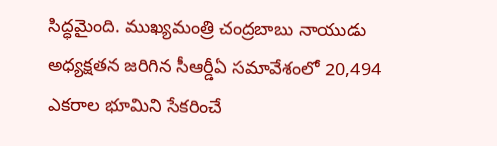సిద్ధమైంది. ముఖ్యమంత్రి చంద్రబాబు నాయుడు అధ్యక్షతన జరిగిన సీఆర్డీఏ సమావేశంలో 20,494 ఎకరాల భూమిని సేకరించే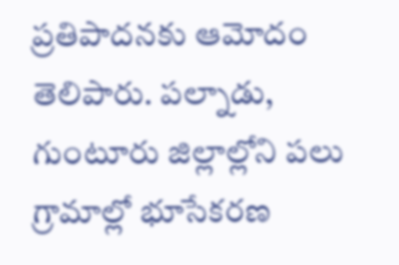ప్రతిపాదనకు ఆమోదం తెలిపారు. పల్నాడు, గుంటూరు జిల్లాల్లోని పలు గ్రామాల్లో భూసేకరణ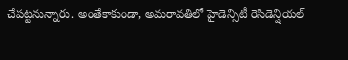చేపట్టనున్నారు. అంతేకాకుండా, అమరావతిలో హైడెన్సిటీ రెసిడెన్షియల్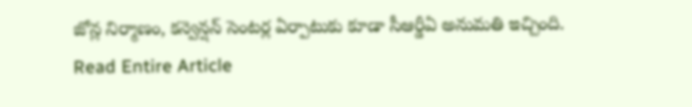జోన్ల నిర్మాణం, కన్వెన్షన్ సెంటర్ల ఏర్పాటుకు కూడా సీఆర్డీఏ అనుమతి ఇచ్చింది.
Read Entire Article